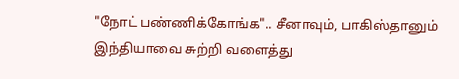"நோட் பண்ணிக்கோங்க".. சீனாவும், பாகிஸ்தானும் இந்தியாவை சுற்றி வளைத்து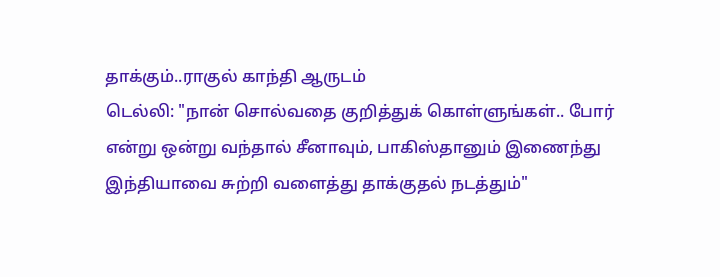தாக்கும்..ராகுல் காந்தி ஆருடம்
டெல்லி: "நான் சொல்வதை குறித்துக் கொள்ளுங்கள்.. போர் என்று ஒன்று வந்தால் சீனாவும், பாகிஸ்தானும் இணைந்து இந்தியாவை சுற்றி வளைத்து தாக்குதல் நடத்தும்"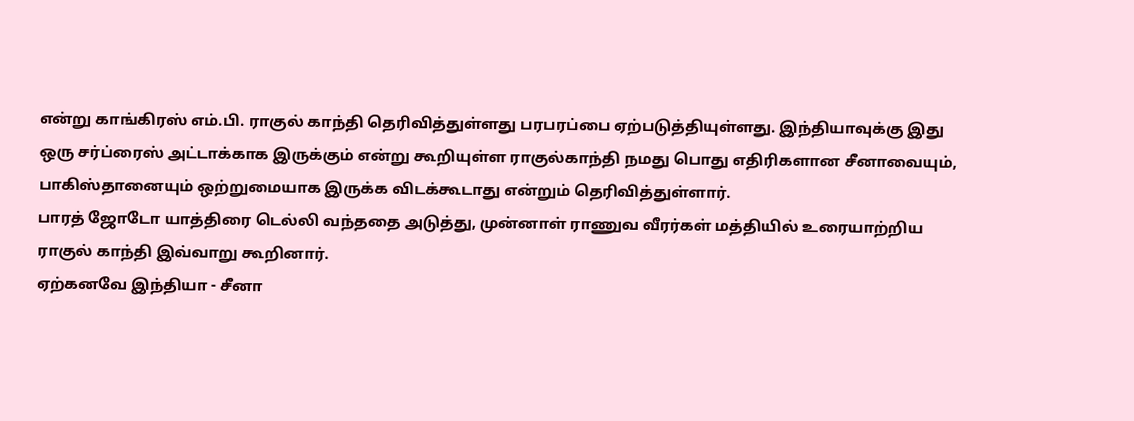என்று காங்கிரஸ் எம்.பி. ராகுல் காந்தி தெரிவித்துள்ளது பரபரப்பை ஏற்படுத்தியுள்ளது. இந்தியாவுக்கு இது ஒரு சர்ப்ரைஸ் அட்டாக்காக இருக்கும் என்று கூறியுள்ள ராகுல்காந்தி நமது பொது எதிரிகளான சீனாவையும், பாகிஸ்தானையும் ஒற்றுமையாக இருக்க விடக்கூடாது என்றும் தெரிவித்துள்ளார்.
பாரத் ஜோடோ யாத்திரை டெல்லி வந்ததை அடுத்து, முன்னாள் ராணுவ வீரர்கள் மத்தியில் உரையாற்றிய ராகுல் காந்தி இவ்வாறு கூறினார்.
ஏற்கனவே இந்தியா - சீனா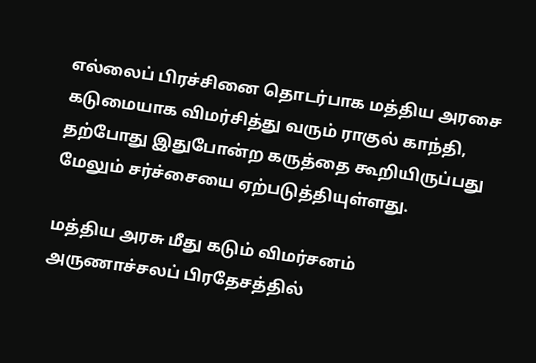எல்லைப் பிரச்சினை தொடர்பாக மத்திய அரசை கடுமையாக விமர்சித்து வரும் ராகுல் காந்தி, தற்போது இதுபோன்ற கருத்தை கூறியிருப்பது மேலும் சர்ச்சையை ஏற்படுத்தியுள்ளது.

மத்திய அரசு மீது கடும் விமர்சனம்
அருணாச்சலப் பிரதேசத்தில்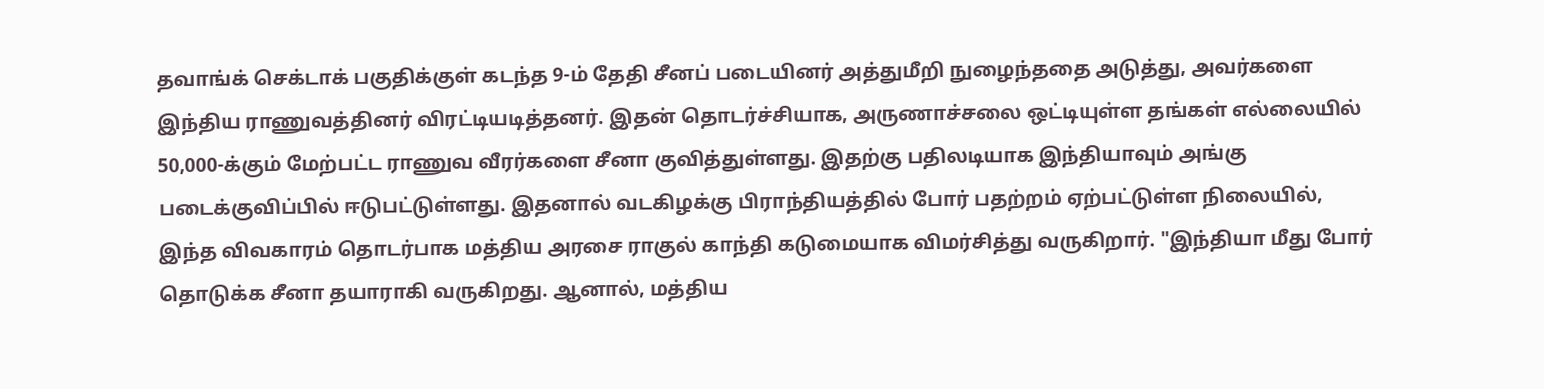தவாங்க் செக்டாக் பகுதிக்குள் கடந்த 9-ம் தேதி சீனப் படையினர் அத்துமீறி நுழைந்ததை அடுத்து, அவர்களை இந்திய ராணுவத்தினர் விரட்டியடித்தனர். இதன் தொடர்ச்சியாக, அருணாச்சலை ஒட்டியுள்ள தங்கள் எல்லையில் 50,000-க்கும் மேற்பட்ட ராணுவ வீரர்களை சீனா குவித்துள்ளது. இதற்கு பதிலடியாக இந்தியாவும் அங்கு படைக்குவிப்பில் ஈடுபட்டுள்ளது. இதனால் வடகிழக்கு பிராந்தியத்தில் போர் பதற்றம் ஏற்பட்டுள்ள நிலையில், இந்த விவகாரம் தொடர்பாக மத்திய அரசை ராகுல் காந்தி கடுமையாக விமர்சித்து வருகிறார். "இந்தியா மீது போர் தொடுக்க சீனா தயாராகி வருகிறது. ஆனால், மத்திய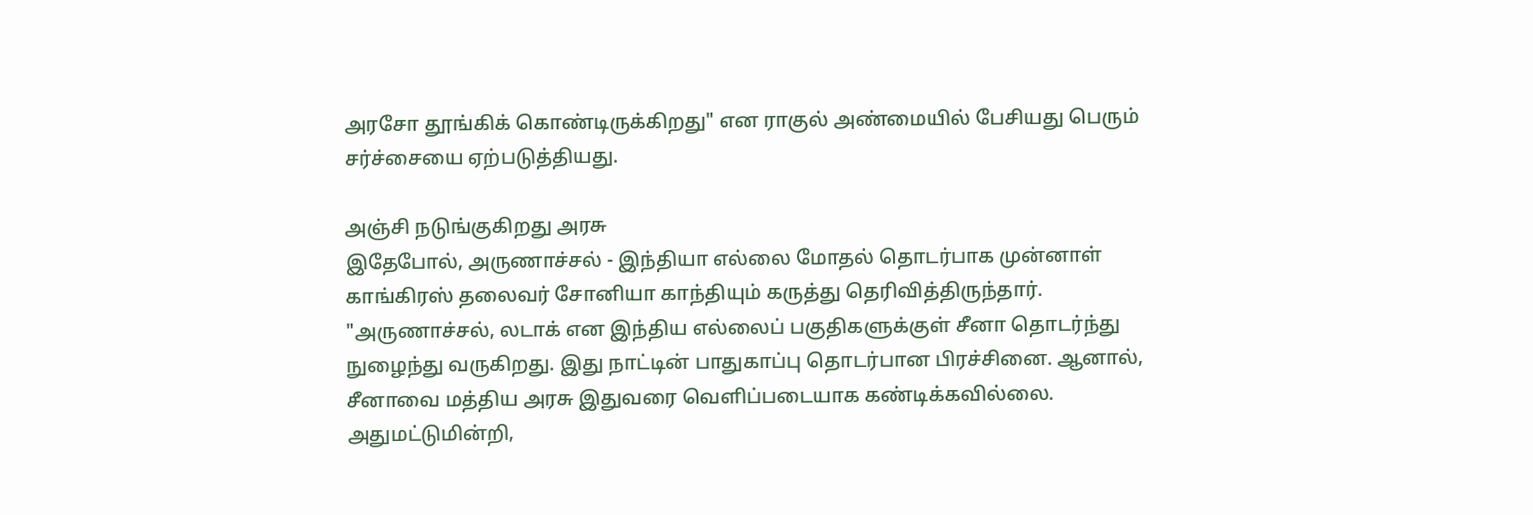அரசோ தூங்கிக் கொண்டிருக்கிறது" என ராகுல் அண்மையில் பேசியது பெரும் சர்ச்சையை ஏற்படுத்தியது.

அஞ்சி நடுங்குகிறது அரசு
இதேபோல், அருணாச்சல் - இந்தியா எல்லை மோதல் தொடர்பாக முன்னாள் காங்கிரஸ் தலைவர் சோனியா காந்தியும் கருத்து தெரிவித்திருந்தார். "அருணாச்சல், லடாக் என இந்திய எல்லைப் பகுதிகளுக்குள் சீனா தொடர்ந்து நுழைந்து வருகிறது. இது நாட்டின் பாதுகாப்பு தொடர்பான பிரச்சினை. ஆனால், சீனாவை மத்திய அரசு இதுவரை வெளிப்படையாக கண்டிக்கவில்லை. அதுமட்டுமின்றி,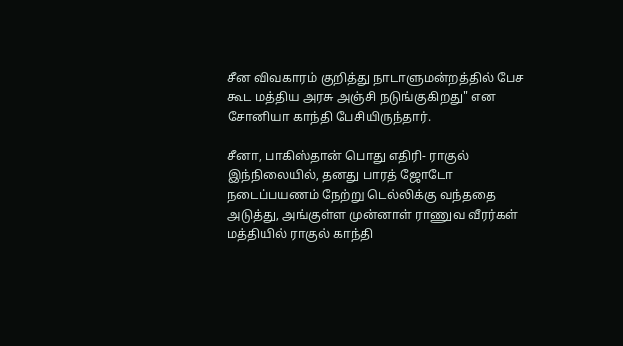சீன விவகாரம் குறித்து நாடாளுமன்றத்தில் பேச கூட மத்திய அரசு அஞ்சி நடுங்குகிறது" என சோனியா காந்தி பேசியிருந்தார்.

சீனா, பாகிஸ்தான் பொது எதிரி- ராகுல்
இந்நிலையில், தனது பாரத் ஜோடோ நடைப்பயணம் நேற்று டெல்லிக்கு வந்ததை அடுத்து, அங்குள்ள முன்னாள் ராணுவ வீரர்கள் மத்தியில் ராகுல் காந்தி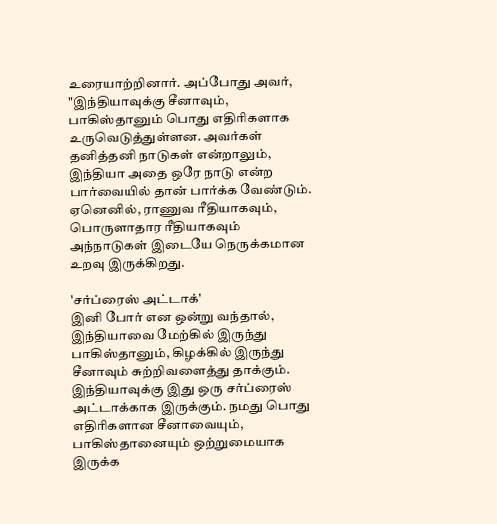உரையாற்றினார். அப்போது அவர், "இந்தியாவுக்கு சீனாவும், பாகிஸ்தானும் பொது எதிரிகளாக உருவெடுத்துள்ளன. அவர்கள் தனித்தனி நாடுகள் என்றாலும், இந்தியா அதை ஒரே நாடு என்ற பார்வையில் தான் பார்க்க வேண்டும். ஏனெனில், ராணுவ ரீதியாகவும், பொருளாதார ரீதியாகவும் அந்நாடுகள் இடையே நெருக்கமான உறவு இருக்கிறது.

'சர்ப்ரைஸ் அட்டாக்'
இனி போர் என ஒன்று வந்தால், இந்தியாவை மேற்கில் இருந்து பாகிஸ்தானும், கிழக்கில் இருந்து சீனாவும் சுற்றிவளைத்து தாக்கும். இந்தியாவுக்கு இது ஒரு சர்ப்ரைஸ் அட்டாக்காக இருக்கும். நமது பொது எதிரிகளான சீனாவையும், பாகிஸ்தானையும் ஒற்றுமையாக இருக்க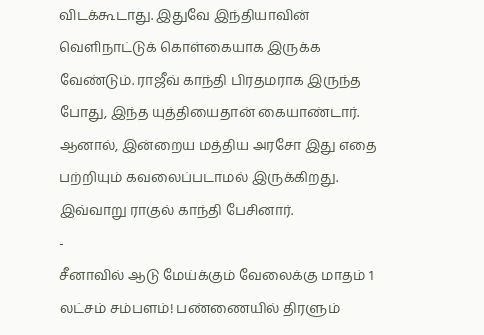விடக்கூடாது. இதுவே இந்தியாவின் வெளிநாட்டுக் கொள்கையாக இருக்க வேண்டும். ராஜீவ் காந்தி பிரதமராக இருந்த போது, இந்த யுத்தியைதான் கையாண்டார். ஆனால், இன்றைய மத்திய அரசோ இது எதை பற்றியும் கவலைப்படாமல் இருக்கிறது. இவ்வாறு ராகுல் காந்தி பேசினார்.
-
சீனாவில் ஆடு மேய்க்கும் வேலைக்கு மாதம் 1 லட்சம் சம்பளம்! பண்ணையில் திரளும்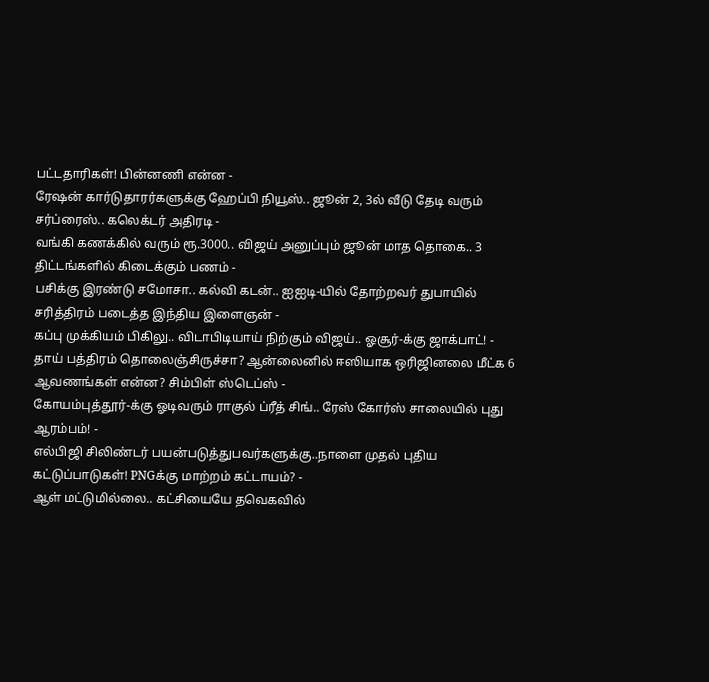பட்டதாரிகள்! பின்னணி என்ன -
ரேஷன் கார்டுதாரர்களுக்கு ஹேப்பி நியூஸ்.. ஜூன் 2, 3ல் வீடு தேடி வரும் சர்ப்ரைஸ்.. கலெக்டர் அதிரடி -
வங்கி கணக்கில் வரும் ரூ.3000.. விஜய் அனுப்பும் ஜூன் மாத தொகை.. 3 திட்டங்களில் கிடைக்கும் பணம் -
பசிக்கு இரண்டு சமோசா.. கல்வி கடன்.. ஐஐடி-யில் தோற்றவர் துபாயில் சரித்திரம் படைத்த இந்திய இளைஞன் -
கப்பு முக்கியம் பிகிலு.. விடாபிடியாய் நிற்கும் விஜய்.. ஓசூர்-க்கு ஜாக்பாட்! -
தாய் பத்திரம் தொலைஞ்சிருச்சா? ஆன்லைனில் ஈஸியாக ஒரிஜினலை மீட்க 6 ஆவணங்கள் என்ன? சிம்பிள் ஸ்டெப்ஸ் -
கோயம்புத்தூர்-க்கு ஓடிவரும் ராகுல் ப்ரீத் சிங்.. ரேஸ் கோர்ஸ் சாலையில் புது ஆரம்பம்! -
எல்பிஜி சிலிண்டர் பயன்படுத்துபவர்களுக்கு..நாளை முதல் புதிய கட்டுப்பாடுகள்! PNGக்கு மாற்றம் கட்டாயம்? -
ஆள் மட்டுமில்லை.. கட்சியையே தவெகவில்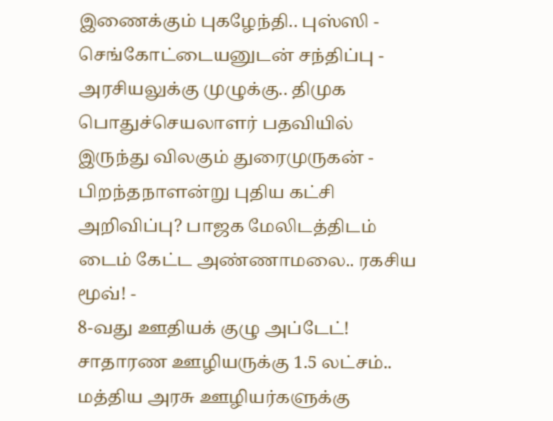இணைக்கும் புகழேந்தி.. புஸ்ஸி - செங்கோட்டையனுடன் சந்திப்பு -
அரசியலுக்கு முழுக்கு.. திமுக பொதுச்செயலாளர் பதவியில் இருந்து விலகும் துரைமுருகன் -
பிறந்தநாளன்று புதிய கட்சி அறிவிப்பு? பாஜக மேலிடத்திடம் டைம் கேட்ட அண்ணாமலை.. ரகசிய மூவ்! -
8-வது ஊதியக் குழு அப்டேட்! சாதாரண ஊழியருக்கு 1.5 லட்சம்.. மத்திய அரசு ஊழியர்களுக்கு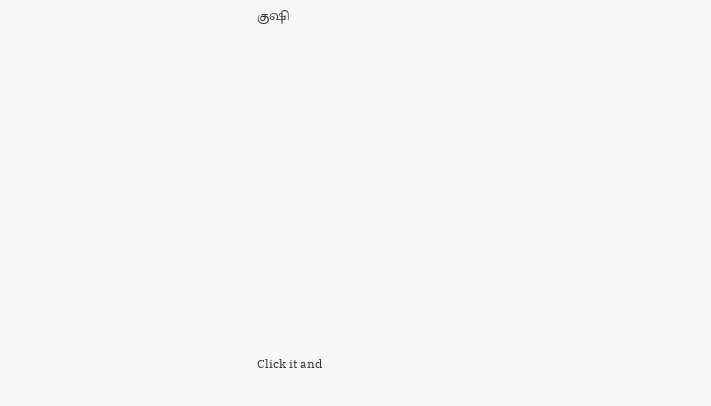குஷி












Click it and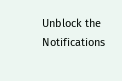Unblock the Notifications